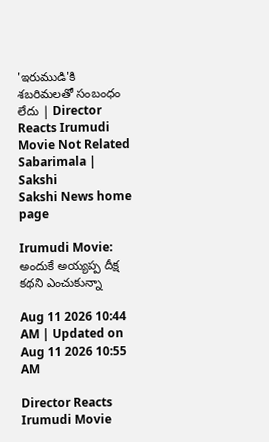'ఇరుముడి'కి శబరిమలతో సంబంధం లేదు | Director Reacts Irumudi Movie Not Related Sabarimala | Sakshi
Sakshi News home page

Irumudi Movie: అందుకే అయ్యప్ప దీక్ష కథని ఎంచుకున్నా

Aug 11 2026 10:44 AM | Updated on Aug 11 2026 10:55 AM

Director Reacts Irumudi Movie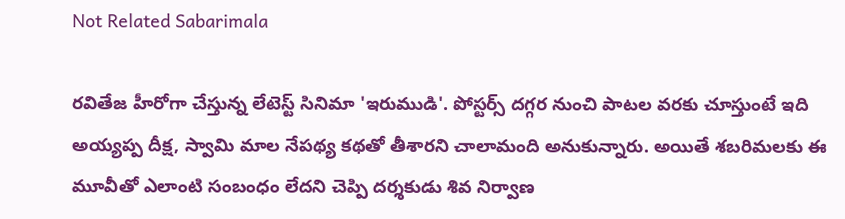Not Related Sabarimala

రవితేజ హీరోగా చేస్తున్న లేటెస్ట్ సినిమా 'ఇరుముడి'. పోస్టర్స్ దగ్గర నుంచి పాటల వరకు చూస్తుంటే ఇది అయ్యప్ప దీక్ష, స్వామి మాల నేపథ్య కథతో తీశారని చాలామంది అనుకున్నారు. అయితే శబరిమలకు ఈ మూవీతో ఎలాంటి సంబంధం లేదని చెప్పి దర్శకుడు శివ నిర్వాణ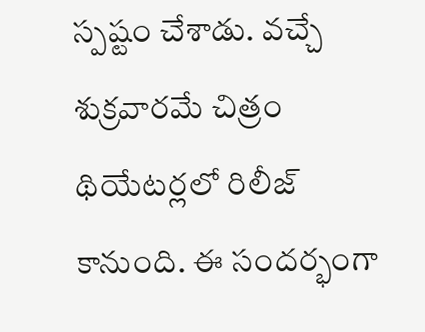స్పష్టం చేశాడు. వచ్చే శుక్రవారమే చిత్రం థియేటర్లలో రిలీజ్ కానుంది. ఈ సందర్భంగా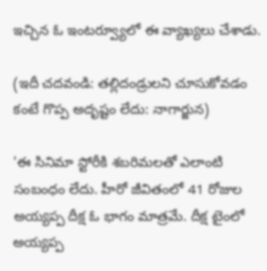ఇచ్చిన ఓ ఇంటర్వ్యూలో ఈ వ్యాఖ్యలు చేశాడు.

(ఇదీ చదవండి: తల్లిదండ్రులని చూసుకోవడం కంటే గొప్ప అదృష్టం లేదు: నాగార్జున)

'ఈ సినిమా స్టోరీకి శబరిమలతో ఎలాంటి సంబంధం లేదు. హీరో జీవితంలో 41 రోజుల అయ్యప్ప దీక్ష ఓ భాగం మాత్రమే. దీక్ష టైంలో అయ్యప్ప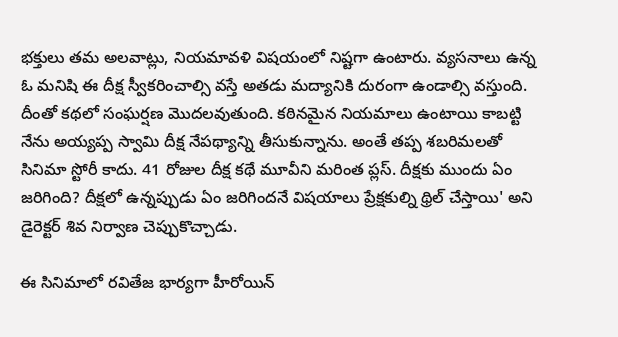భక్తులు తమ అలవాట్లు, నియమావళి విషయంలో నిష్టగా ఉంటారు. వ్యసనాలు ఉన్న ఓ మనిషి ఈ దీక్ష స్వీకరించాల్సి వస్తే అతడు మద్యానికి దురంగా ఉండాల్సి వస్తుంది. దీంతో కథలో సంఘర్షణ మొదలవుతుంది. కఠినమైన నియమాలు ఉంటాయి కాబట్టి నేను అయ్యప్ప స్వామి దీక్ష నేపథ్యాన్ని తీసుకున్నాను. అంతే తప్ప శబరిమలతో సినిమా స్టోరీ కాదు. 41 రోజుల దీక్ష కథే మూవీని మరింత ప్లస్. దీక్షకు ముందు ఏం జరిగింది? దీక్షలో ఉన్నప్పుడు ఏం జరిగిందనే విషయాలు ప్రేక్షకుల్ని థ్రిల్ చేస్తాయి' అని డైరెక్టర్ శివ నిర్వాణ చెప్పుకొచ్చాడు.

ఈ సినిమాలో రవితేజ భార్యగా హీరోయిన్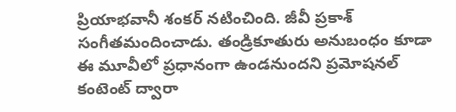ప్రియాభవానీ శంకర్ నటించింది. జీవీ ప్రకాశ్ సంగీతమందించాడు. తండ్రికూతురు అనుబంధం కూడా ఈ మూవీలో ప్రధానంగా ఉండనుందని ప్రమోషనల్ కంటెంట్ ద్వారా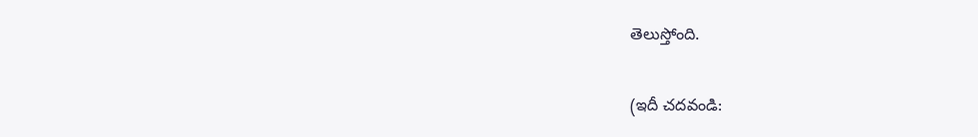తెలుస్తోంది.

(ఇదీ చదవండి: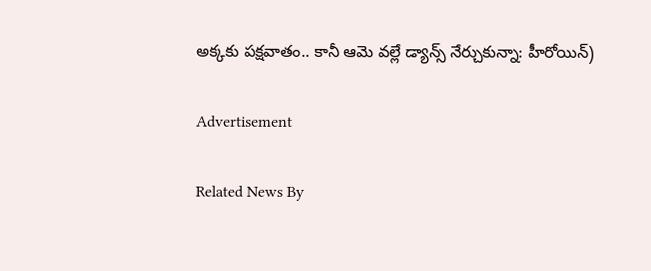అక్కకు పక్షవాతం.. కానీ ఆమె వల్లే డ్యాన్స్ నేర్చుకున్నా: హీరోయిన్)

Advertisement

Related News By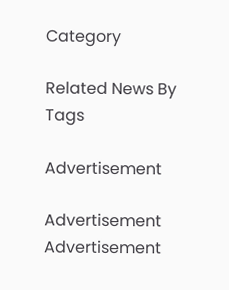Category

Related News By Tags

Advertisement

Advertisement
Advertisement